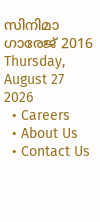സിനിമാ ഗാരേജ് 2016
Thursday, August 27 2026
  • Careers
  • About Us
  • Contact Us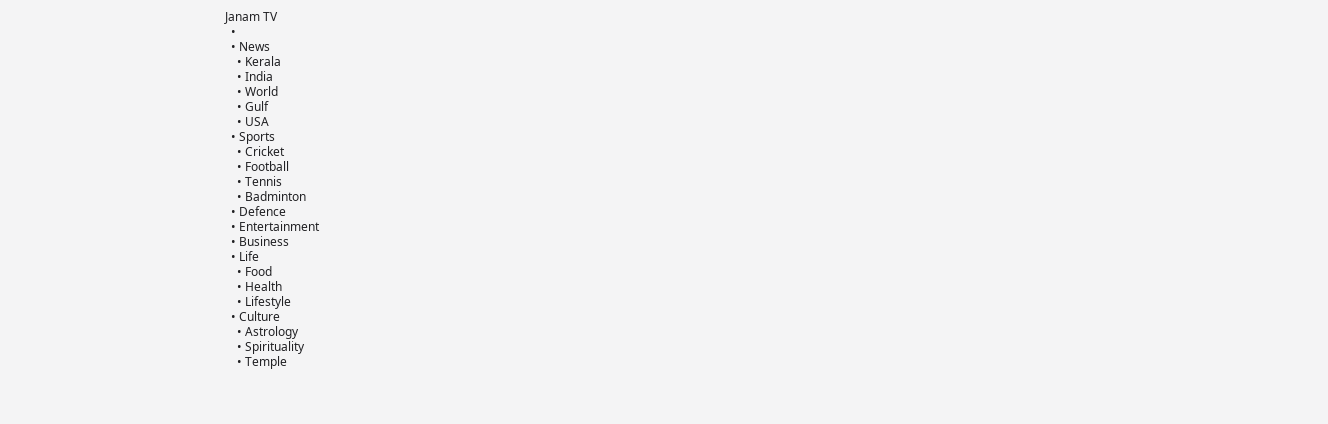Janam TV
  •
  • News
    • Kerala
    • India
    • World
    • Gulf
    • USA
  • Sports
    • Cricket
    • Football
    • Tennis
    • Badminton
  • Defence
  • Entertainment
  • Business
  • Life
    • Food
    • Health
    • Lifestyle
  • Culture
    • Astrology
    • Spirituality
    • Temple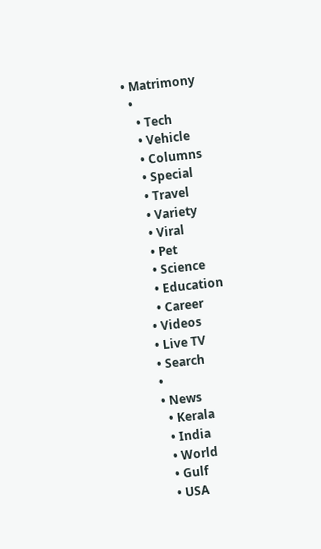• Matrimony
  •
    • Tech
    • Vehicle
    • Columns
    • Special
    • Travel
    • Variety
    • Viral
    • Pet
    • Science
    • Education
    • Career
  • Videos
  • Live TV
  • Search
  •
  • News
    • Kerala
    • India
    • World
    • Gulf
    • USA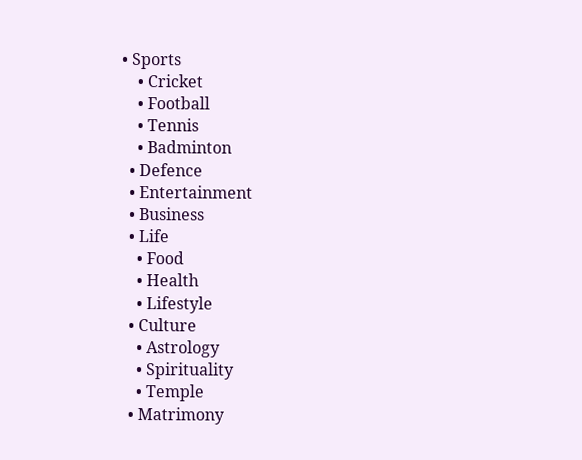• Sports
    • Cricket
    • Football
    • Tennis
    • Badminton
  • Defence
  • Entertainment
  • Business
  • Life
    • Food
    • Health
    • Lifestyle
  • Culture
    • Astrology
    • Spirituality
    • Temple
  • Matrimony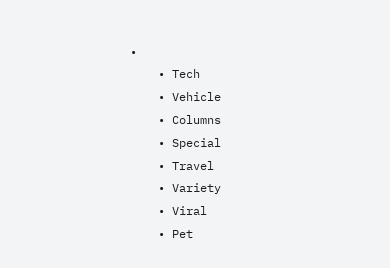•
    • Tech
    • Vehicle
    • Columns
    • Special
    • Travel
    • Variety
    • Viral
    • Pet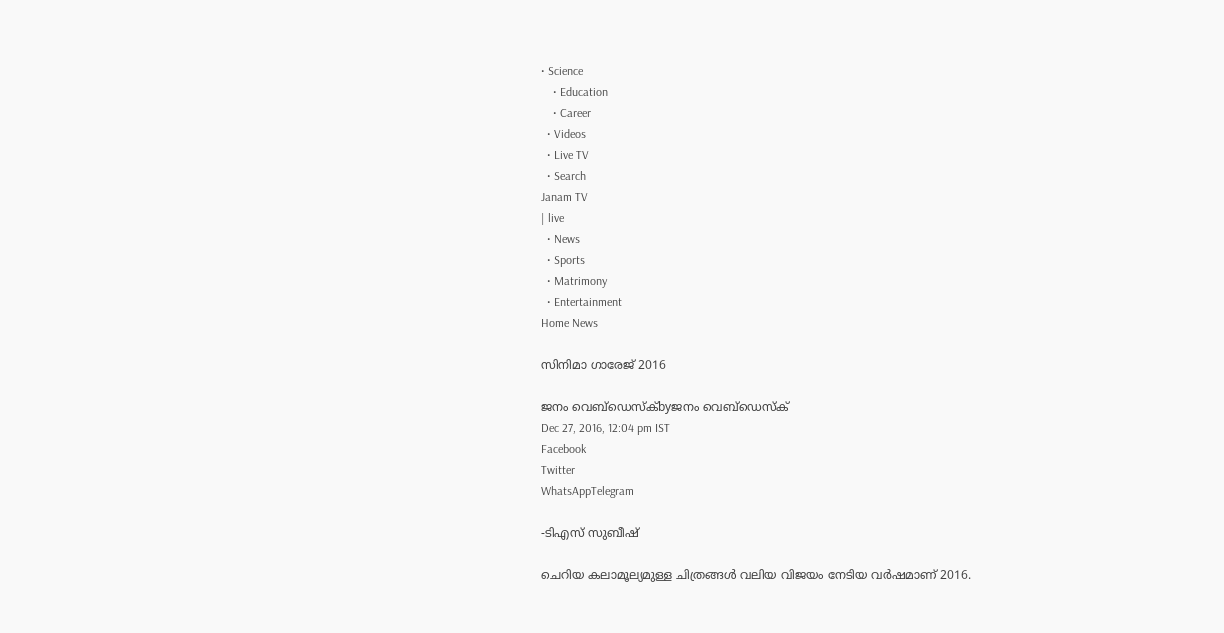• Science
    • Education
    • Career
  • Videos
  • Live TV
  • Search
Janam TV
| live
  • News
  • Sports
  • Matrimony
  • Entertainment
Home News

സിനിമാ ഗാരേജ് 2016

ജനം വെബ്‌ഡെസ്ക്byജനം വെബ്‌ഡെസ്ക്
Dec 27, 2016, 12:04 pm IST
Facebook
Twitter
WhatsAppTelegram

-ടിഎസ് സുബീഷ്

ചെറിയ കലാമൂല്യമുള്ള ചിത്രങ്ങൾ വലിയ വിജയം നേടിയ വർഷമാണ് 2016.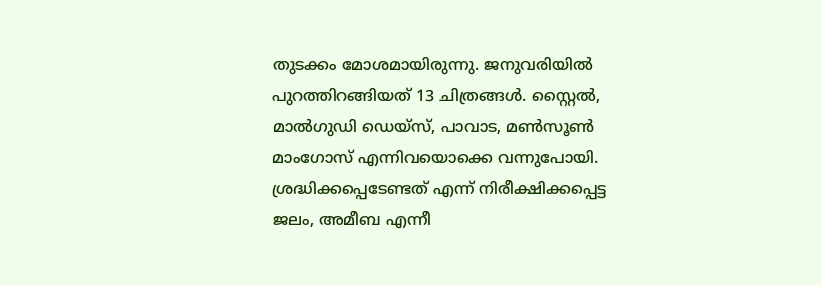തുടക്കം മോശമായിരുന്നു. ജനുവരിയിൽ പുറത്തിറങ്ങിയത് 13 ചിത്രങ്ങൾ. സ്റ്റൈൽ, മാൽഗുഡി ഡെയ്സ്, പാവാട, മൺസൂൺ മാംഗോസ് എന്നിവയൊക്കെ വന്നുപോയി. ശ്രദ്ധിക്കപ്പെടേണ്ടത് എന്ന് നിരീക്ഷിക്കപ്പെട്ട ജലം, അമീബ എന്നീ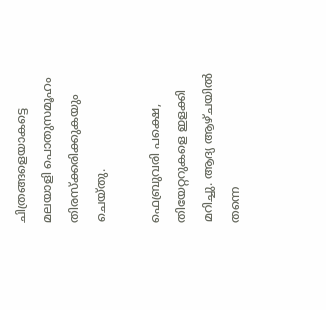ചിത്രങ്ങളെയാകട്ടെ മലയാളി പൊതുസമൂഹം തിരസ്ക്കരിക്കുകയും ചെയ്തു.

ഫെബ്രുവരി പക്ഷെ, തിയേറ്ററുകളെ ഇളക്കി മറിച്ചു. ആദ്യ ആഴ്ചയിൽ തന്നെ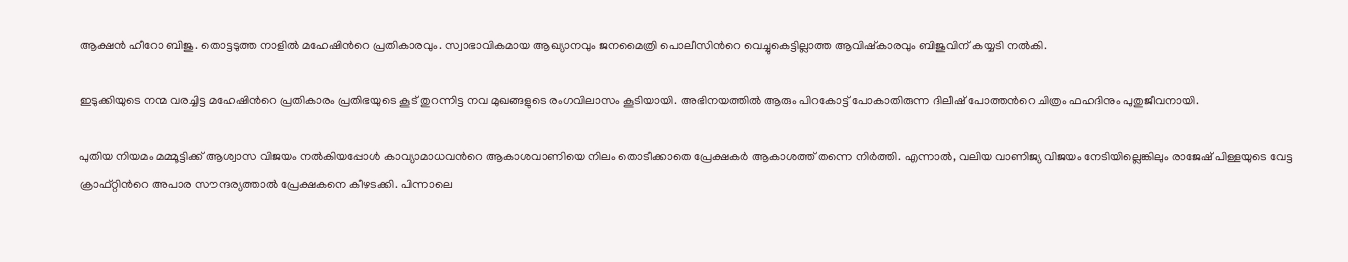ആക്ഷൻ ഹീറോ ബിജു. തൊട്ടടുത്ത നാളിൽ മഹേഷിന്‍റെ പ്രതികാരവും. സ്വാഭാവികമായ ആഖ്യാനവും ജനമൈത്രി പൊലീസിന്‍റെ വെച്ചുകെട്ടില്ലാത്ത ആവിഷ്കാരവും ബിജുവിന് കയ്യടി നൽകി.

ഇടുക്കിയുടെ നന്മ വരച്ചിട്ട മഹേഷിന്‍റെ പ്രതികാരം പ്രതിഭയുടെ കൂട് തുറന്നിട്ട നവ മുഖങ്ങളുടെ രംഗവിലാസം കൂടിയായി. അഭിനയത്തിൽ ആരും പിറകോട്ട് പോകാതിരുന്ന ദിലീഷ് പോത്തന്‍റെ ചിത്രം ഫഹദിനും പുതുജീവനായി.

പുതിയ നിയമം മമ്മൂട്ടിക്ക് ആശ്വാസ വിജയം നൽകിയപ്പോൾ കാവ്യാമാധവന്‍റെ ആകാശവാണിയെ നിലം തൊടീക്കാതെ പ്രേക്ഷക‍ർ ആകാശത്ത് തന്നെ നിർത്തി. എന്നാൽ, വലിയ വാണിജ്യ വിജയം നേടിയില്ലെങ്കിലും രാജേഷ് പിള്ളയുടെ വേട്ട ക്രാഫ്റ്റിന്‍റെ അപാര സൗന്ദര്യത്താൽ പ്രേക്ഷകനെ കീഴടക്കി. പിന്നാലെ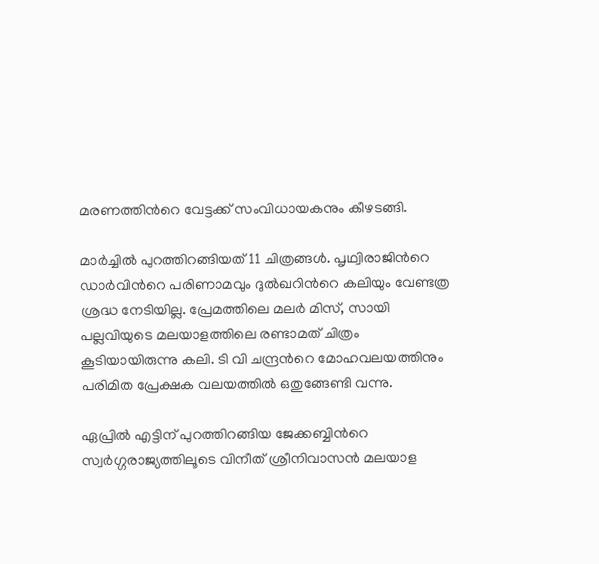മരണത്തിന്‍റെ വേട്ടക്ക് സംവിധായകനും കീഴടങ്ങി.

മാർച്ചിൽ പുറത്തിറങ്ങിയത് 11 ചിത്രങ്ങൾ. പൃഥ്വിരാജിന്‍റെ ഡാർവിന്‍റെ പരിണാമവും ദുൽഖറിന്‍റെ കലിയും വേണ്ടത്ര ശ്രദ്ധ നേടിയില്ല. പ്രേമത്തിലെ മലർ മിസ്, സായി പല്ലവിയുടെ മലയാളത്തിലെ രണ്ടാമത് ചിത്രം കൂടിയായിരുന്നു കലി. ടി വി ചന്ദ്രന്‍റെ മോഹവലയത്തിനും പരിമിത പ്രേക്ഷക വലയത്തിൽ ഒതുങ്ങേണ്ടി വന്നു.

ഏപ്രിൽ എട്ടിന് പുറത്തിറങ്ങിയ ജേക്കബ്ബിന്‍റെ സ്വർഗ്ഗരാജ്യത്തിലൂടെ വിനീത് ശ്രീനിവാസൻ മലയാള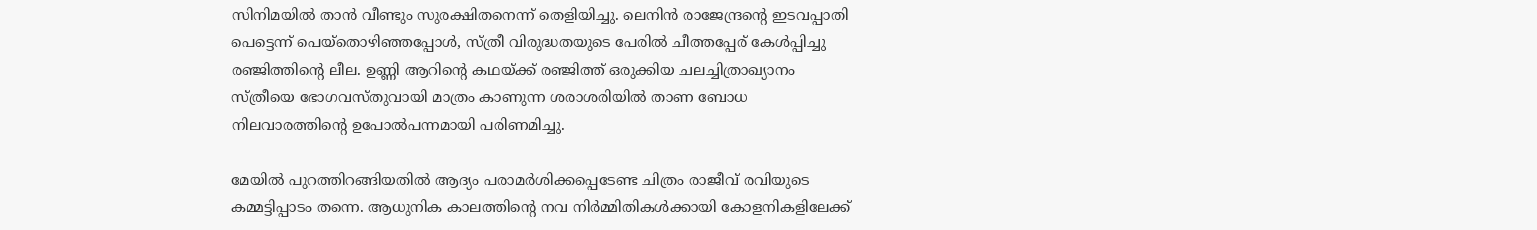സിനിമയിൽ താൻ വീണ്ടും സുരക്ഷിതനെന്ന് തെളിയിച്ചു. ലെനിൻ രാജേന്ദ്രന്‍റെ ഇടവപ്പാതി പെട്ടെന്ന് പെയ്തൊഴിഞ്ഞപ്പോൾ, സ്ത്രീ വിരുദ്ധതയുടെ പേരിൽ ചീത്തപ്പേര് കേൾപ്പിച്ചു രഞ്ജിത്തിന്‍റെ ലീല. ഉണ്ണി ആറിന്‍റെ കഥയ്‌ക്ക് ര‍ഞ്ജിത്ത് ഒരുക്കിയ ചലച്ചിത്രാഖ്യാനം സ്ത്രീയെ ഭോഗവസ്തുവായി മാത്രം കാണുന്ന ശരാശരിയിൽ താണ ബോധ നിലവാരത്തിന്‍റെ ഉപോൽപന്നമായി പരിണമിച്ചു.

മേയിൽ പുറത്തിറങ്ങിയതിൽ ആദ്യം പരാമർശിക്കപ്പെടേണ്ട ചിത്രം രാജീവ് രവിയുടെ കമ്മട്ടിപ്പാടം തന്നെ. ആധുനിക കാലത്തിന്‍റെ നവ നിർമ്മിതികൾക്കായി കോളനികളിലേക്ക്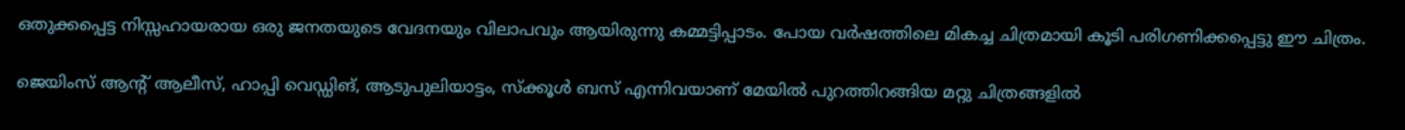ഒതുക്കപ്പെട്ട നിസ്സഹായരായ ഒരു ജനതയുടെ വേദനയും വിലാപവും ആയിരുന്നു കമ്മട്ടിപ്പാടം. പോയ വർഷത്തിലെ മികച്ച ചിത്രമായി കൂടി പരിഗണിക്കപ്പെട്ടു ഈ ചിത്രം.

ജെയിംസ് ആന്‍റ് ആലീസ്, ഹാപ്പി വെഡ്ഡിങ്, ആടുപുലിയാട്ടം, സ്ക്കൂൾ ബസ് എന്നിവയാണ് മേയിൽ പുറത്തിറങ്ങിയ മറ്റു ചിത്രങ്ങളിൽ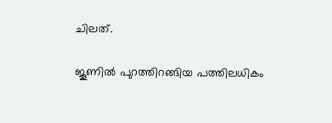ചിലത്.

ജൂണിൽ പുറത്തിറങ്ങിയ പത്തിലധികം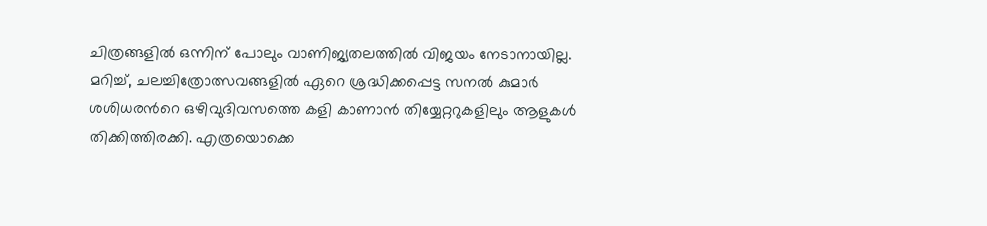ചിത്രങ്ങളിൽ ഒന്നിന് പോലും വാണിജ്യതലത്തിൽ വിജയം നേടാനായില്ല. മറിച്ച്, ചലച്ചിത്രോത്സവങ്ങളിൽ ഏറെ ശ്രദ്ധിക്കപ്പെട്ട സനൽ കുമാർ ശശിധരന്‍റെ ഒഴിവുദിവസത്തെ കളി കാണാൻ തിയ്യേറ്ററുകളിലും ആളുകൾ തിക്കിത്തിരക്കി. എത്രയൊക്കെ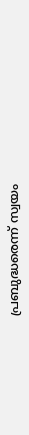പ്രബുദ്ധരെന്ന് സ്വയം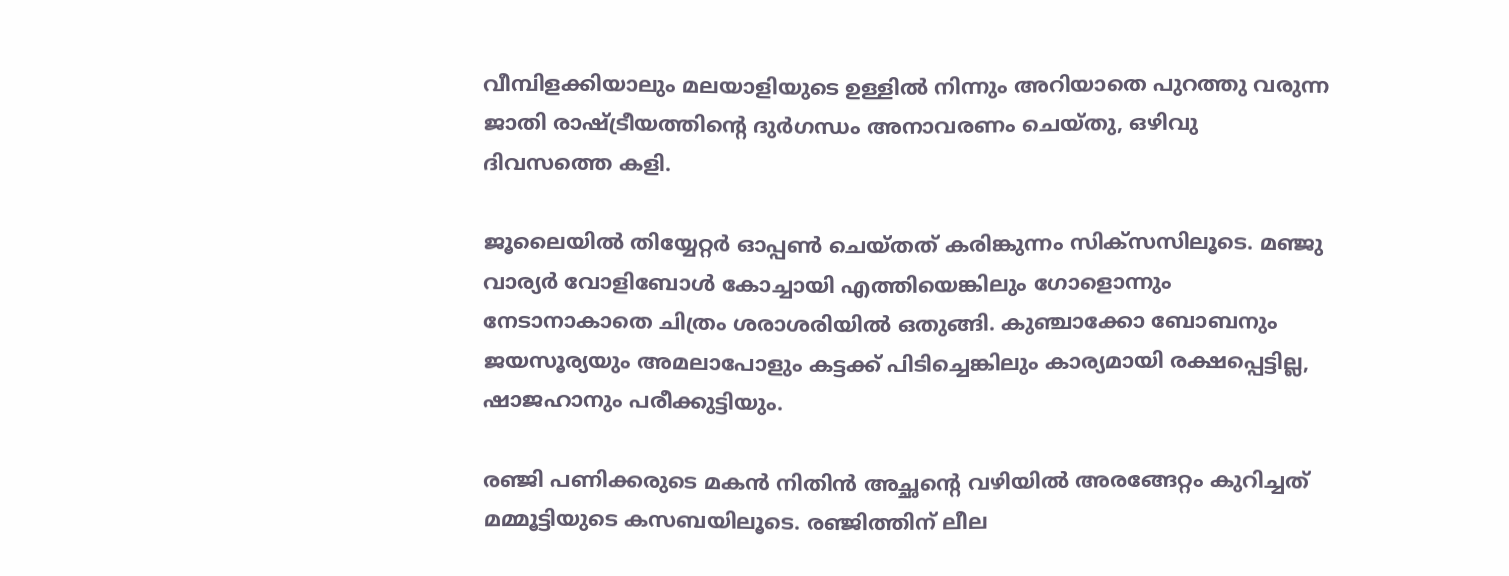വീമ്പിളക്കിയാലും മലയാളിയുടെ ഉള്ളിൽ നിന്നും അറിയാതെ പുറത്തു വരുന്ന ജാതി രാഷ്‌ട്രീയത്തിന്‍റെ ദുർഗന്ധം അനാവരണം ചെയ്തു, ഒഴിവു ദിവസത്തെ കളി.

ജൂലൈയിൽ തിയ്യേറ്റർ ഓപ്പൺ ചെയ്തത് കരിങ്കുന്നം സിക്സസിലൂടെ. മഞ്ജു വാര്യർ വോളിബോൾ കോച്ചായി എത്തിയെങ്കിലും ഗോളൊന്നും നേടാനാകാതെ ചിത്രം ശരാശരിയിൽ ഒതുങ്ങി. കുഞ്ചാക്കോ ബോബനും ജയസൂര്യയും അമലാപോളും കട്ടക്ക് പിടിച്ചെങ്കിലും കാര്യമായി രക്ഷപ്പെട്ടില്ല, ഷാജഹാനും പരീക്കുട്ടിയും.

രഞ്ജി പണിക്കരുടെ മകൻ നിതിൻ അച്ഛന്‍റെ വഴിയിൽ അരങ്ങേറ്റം കുറിച്ചത് മമ്മൂട്ടിയുടെ കസബയിലൂടെ. രഞ്ജിത്തിന് ലീല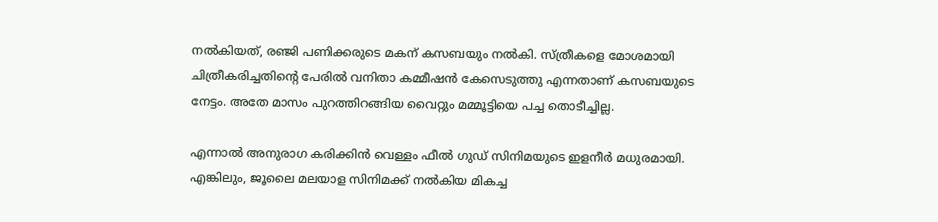നൽകിയത്, രഞ്ജി പണിക്കരുടെ മകന് കസബയും നൽകി. സ്ത്രീകളെ മോശമായി ചിത്രീകരിച്ചതിന്‍റെ പേരിൽ വനിതാ കമ്മീഷൻ കേസെടുത്തു എന്നതാണ് കസബയുടെ നേട്ടം. അതേ മാസം പുറത്തിറങ്ങിയ വൈറ്റും മമ്മൂട്ടിയെ പച്ച തൊടീച്ചില്ല.

എന്നാൽ അനുരാഗ കരിക്കിൻ വെള്ളം ഫീൽ ഗുഡ് സിനിമയുടെ ഇളനീർ മധുരമായി. എങ്കിലും, ജൂലൈ മലയാള സിനിമക്ക് നൽകിയ മികച്ച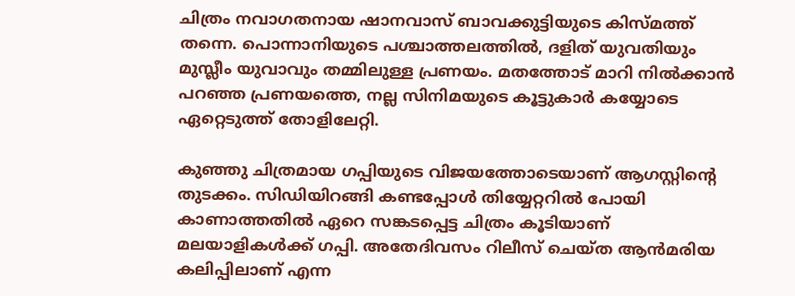ചിത്രം നവാഗതനായ ഷാനവാസ് ബാവക്കുട്ടിയുടെ കിസ്മത്ത് തന്നെ. പൊന്നാനിയുടെ പശ്ചാത്തലത്തിൽ, ദളിത് യുവതിയും മുസ്ലീം യുവാവും തമ്മിലുള്ള പ്രണയം. മതത്തോട് മാറി നിൽക്കാൻ പറഞ്ഞ പ്രണയത്തെ, നല്ല സിനിമയുടെ കൂട്ടുകാർ കയ്യോടെ ഏറ്റെടുത്ത് തോളിലേറ്റി.

കുഞ്ഞു ചിത്രമായ ഗപ്പിയുടെ വിജയത്തോടെയാണ് ആഗസ്റ്റിന്‍റെ തുടക്കം. സിഡിയിറങ്ങി കണ്ടപ്പോൾ തിയ്യേറ്ററിൽ പോയി കാണാത്തതിൽ ഏറെ സങ്കടപ്പെട്ട ചിത്രം കൂടിയാണ് മലയാളികൾക്ക് ഗപ്പി. അതേദിവസം റിലീസ് ചെയ്ത ആൻമരിയ കലിപ്പിലാണ് എന്ന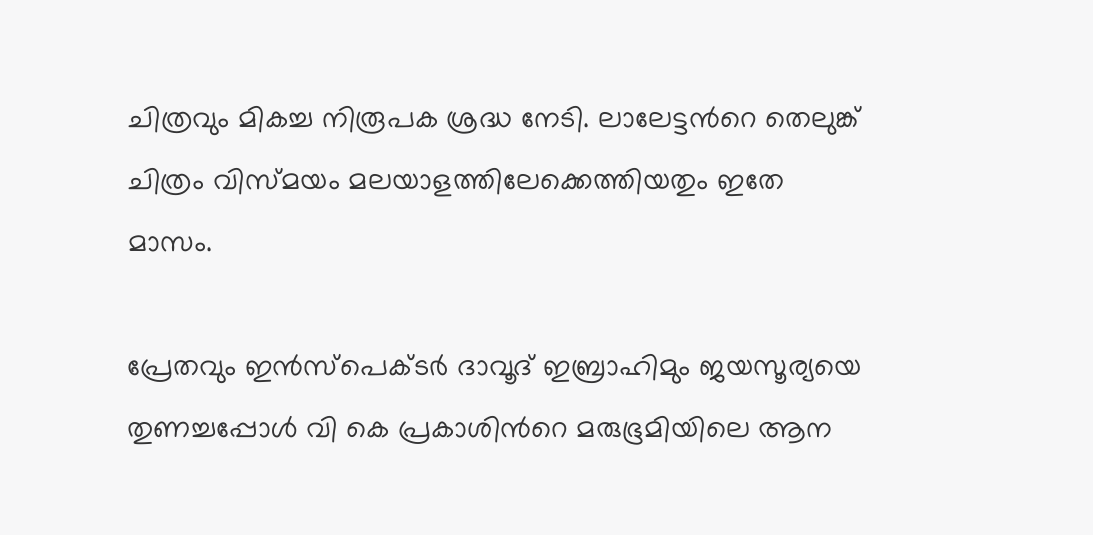ചിത്രവും മികച്ച നിരൂപക ശ്രദ്ധ നേടി. ലാലേട്ടന്‍റെ തെലുങ്ക് ചിത്രം വിസ്മയം മലയാളത്തിലേക്കെത്തിയതും ഇതേ മാസം.

പ്രേതവും ഇൻസ്പെക്ടർ ദാവൂദ് ഇബ്രാഹിമും ജയസൂര്യയെ തുണച്ചപ്പോൾ വി കെ പ്രകാശിന്‍റെ മരുഭൂമിയിലെ ആന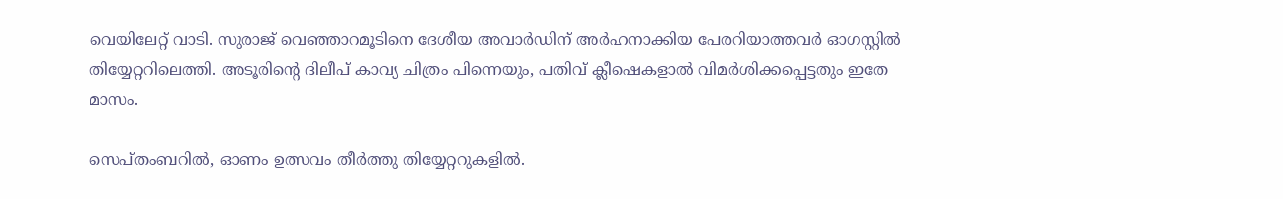വെയിലേറ്റ് വാടി. സുരാജ് വെഞ്ഞാറമൂടിനെ ദേശീയ അവാർഡിന് അർഹനാക്കിയ പേരറിയാത്തവർ ഓഗസ്റ്റിൽ തിയ്യേറ്ററിലെത്തി. അടൂരിന്‍റെ ദിലീപ് കാവ്യ ചിത്രം പിന്നെയും, പതിവ് ക്ലീഷെകളാൽ വിമർശിക്കപ്പെട്ടതും ഇതേ മാസം.

സെപ്തംബറിൽ, ഓണം ഉത്സവം തീർത്തു തിയ്യേറ്ററുകളിൽ.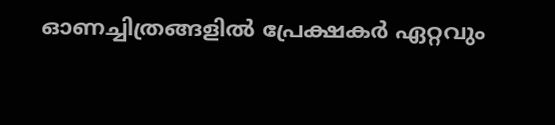ഓണച്ചിത്രങ്ങളിൽ പ്രേക്ഷകർ ഏറ്റവും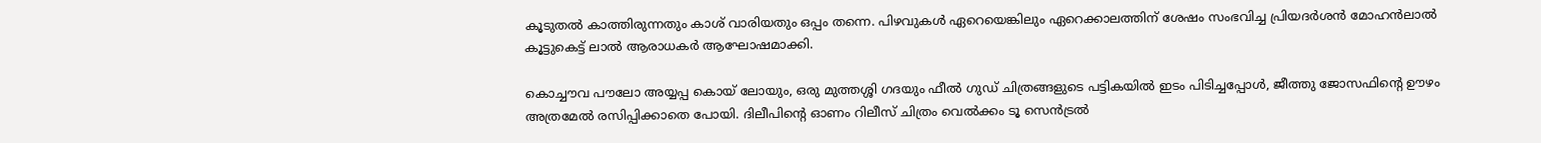കൂടുതൽ കാത്തിരുന്നതും കാശ് വാരിയതും ഒപ്പം തന്നെ. പിഴവുകൾ ഏറെയെങ്കിലും ഏറെക്കാലത്തിന് ശേഷം സംഭവിച്ച പ്രിയദർശൻ മോഹൻലാൽ കൂട്ടുകെട്ട് ലാൽ ആരാധകർ ആഘോഷമാക്കി.

കൊച്ചൗവ പൗലോ അയ്യപ്പ കൊയ് ലോയും, ഒരു മുത്തശ്ശി ഗദയും ഫീൽ ഗുഡ് ചിത്രങ്ങളുടെ പട്ടികയിൽ ഇടം പിടിച്ചപ്പോൾ, ജീത്തു ജോസഫിന്‍റെ ഊഴം അത്രമേൽ രസിപ്പിക്കാതെ പോയി. ദിലീപിന്‍റെ ഓണം റിലീസ് ചിത്രം വെൽക്കം ടൂ സെൻട്രൽ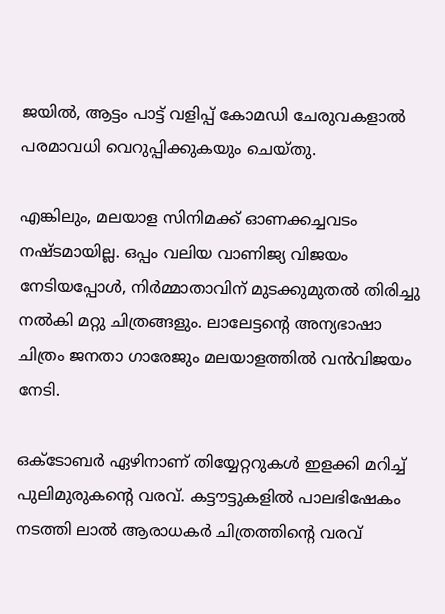ജയിൽ, ആട്ടം പാട്ട് വളിപ്പ് കോമഡി ചേരുവകളാൽ പരമാവധി വെറുപ്പിക്കുകയും ചെയ്തു.

എങ്കിലും, മലയാള സിനിമക്ക് ഓണക്കച്ചവടം നഷ്ടമായില്ല. ഒപ്പം വലിയ വാണിജ്യ വിജയം നേടിയപ്പോൾ, നിർമ്മാതാവിന് മുടക്കുമുതൽ തിരിച്ചു നൽകി മറ്റു ചിത്രങ്ങളും. ലാലേട്ടന്‍റെ അന്യഭാഷാ ചിത്രം ജനതാ ഗാരേജും മലയാളത്തിൽ വൻവിജയം നേടി.

ഒക്ടോബർ ഏഴിനാണ് തിയ്യേറ്ററുകൾ ഇളക്കി മറിച്ച് പുലിമുരുകന്‍റെ വരവ്. കട്ടൗട്ടുകളിൽ പാലഭിഷേകം നടത്തി ലാൽ ആരാധകർ ചിത്രത്തിന്‍റെ വരവ്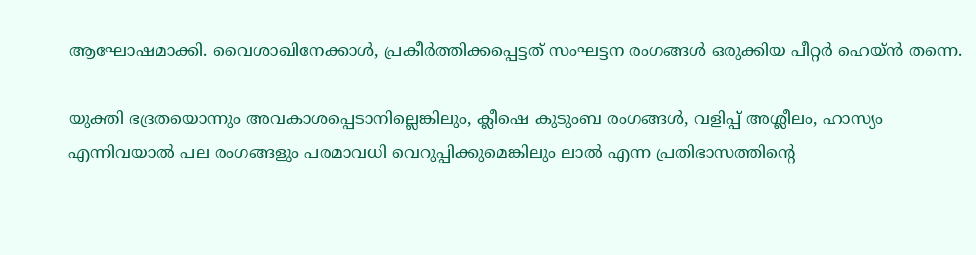ആഘോഷമാക്കി. വൈശാഖിനേക്കാൾ, പ്രകീർത്തിക്കപ്പെട്ടത് സംഘട്ടന രംഗങ്ങൾ ഒരുക്കിയ പീറ്റർ ഹെയ്ൻ തന്നെ.

യുക്തി ഭദ്രതയൊന്നും അവകാശപ്പെടാനില്ലെങ്കിലും, ക്ലീഷെ കുടുംബ രംഗങ്ങൾ, വളിപ്പ് അശ്ലീലം, ഹാസ്യം എന്നിവയാൽ പല രംഗങ്ങളും പരമാവധി വെറുപ്പിക്കുമെങ്കിലും ലാൽ എന്ന പ്രതിഭാസത്തിന്‍റെ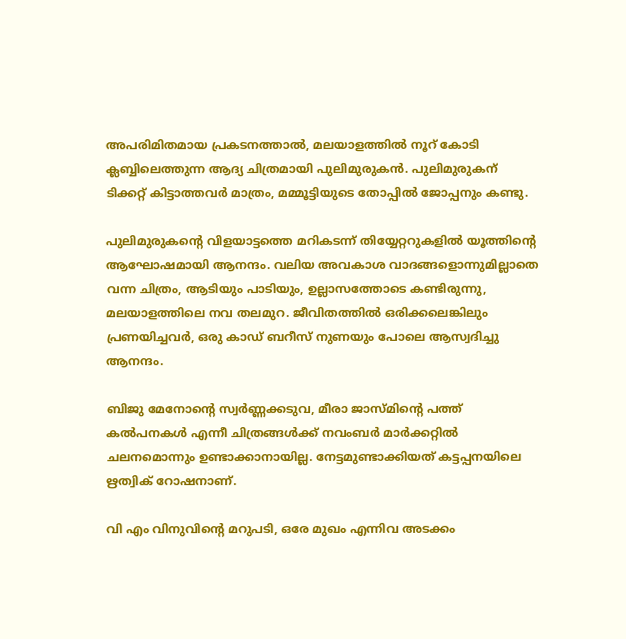അപരിമിതമായ പ്രകടനത്താൽ, മലയാളത്തിൽ നൂറ് കോടി ക്ലബ്ബിലെത്തുന്ന ആദ്യ ചിത്രമായി പുലിമുരുകൻ. പുലിമുരുകന് ടിക്കറ്റ് കിട്ടാത്തവർ മാത്രം, മമ്മൂട്ടിയുടെ തോപ്പിൽ ജോപ്പനും കണ്ടു.

പുലിമുരുകന്‍റെ വിളയാട്ടത്തെ മറികടന്ന് തിയ്യേറ്ററുകളിൽ യൂത്തിന്‍റെ ആഘോഷമായി ആനന്ദം. വലിയ അവകാശ വാദങ്ങളൊന്നുമില്ലാതെ വന്ന ചിത്രം, ആടിയും പാടിയും, ഉല്ലാസത്തോടെ കണ്ടിരുന്നു, മലയാളത്തിലെ നവ തലമുറ. ജീവിതത്തിൽ ഒരിക്കലെങ്കിലും പ്രണയിച്ചവർ, ഒരു കാഡ് ബറീസ് നുണയും പോലെ ആസ്വദിച്ചു ആനന്ദം.

ബിജു മേനോന്‍റെ സ്വർണ്ണക്കടുവ, മീരാ ജാസ്മിന്‍റെ പത്ത് കൽപനകൾ എന്നീ ചിത്രങ്ങൾക്ക് നവംബർ മാർക്കറ്റിൽ ചലനമൊന്നും ഉണ്ടാക്കാനായില്ല. നേട്ടമുണ്ടാക്കിയത് കട്ടപ്പനയിലെ ഋത്വിക് റോഷനാണ്.

വി എം വിനുവിന്‍റെ മറുപടി, ഒരേ മുഖം എന്നിവ അടക്കം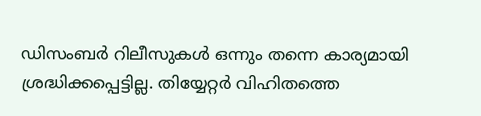ഡിസംബർ റിലീസുകൾ ഒന്നും തന്നെ കാര്യമായി ശ്രദ്ധിക്കപ്പെട്ടില്ല. തിയ്യേറ്റർ വിഹിതത്തെ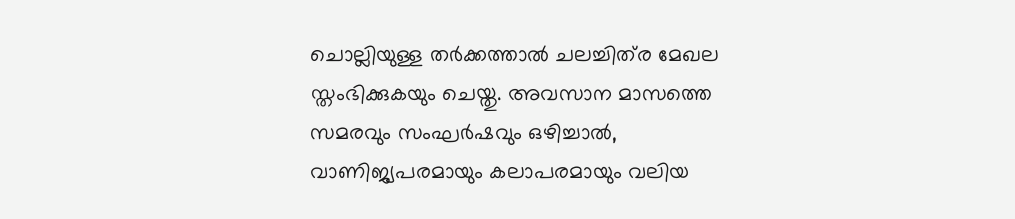ചൊല്ലിയുള്ള തർക്കത്താൽ ചലച്ചിത്‍ര മേഖല സ്തംഭിക്കുകയും ചെയ്തു. അവസാന മാസത്തെ സമരവും സംഘർഷവും ഒഴിച്ചാൽ, വാണിജ്യപരമായും കലാപരമായും വലിയ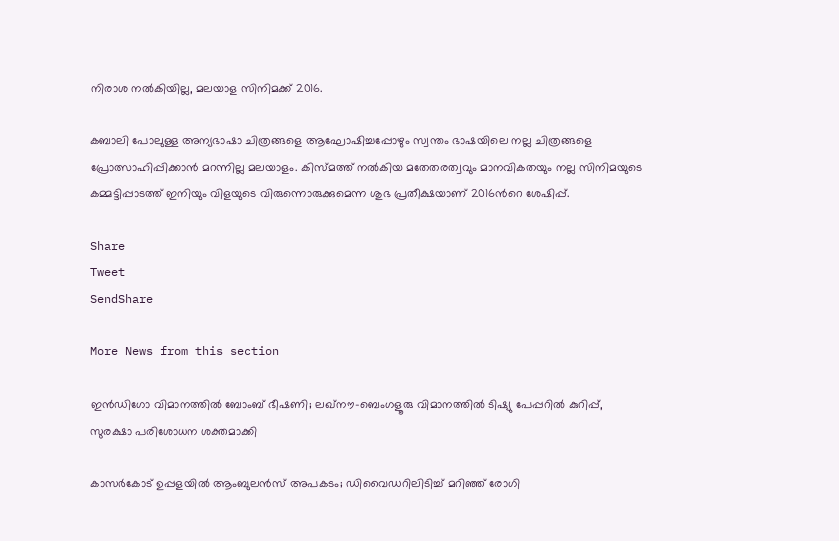നിരാശ നൽകിയില്ല, മലയാള സിനിമക്ക് 2016.

കബാലി പോലുള്ള അന്യഭാഷാ ചിത്രങ്ങളെ ആഘോഷിച്ചപ്പോഴും സ്വന്തം ഭാഷയിലെ നല്ല ചിത്രങ്ങളെ പ്രോത്സാഹിപ്പിക്കാൻ മറന്നില്ല മലയാളം. കിസ്മത്ത് നൽകിയ മതേതരത്വവും മാനവികതയും നല്ല സിനിമയുടെ കമ്മട്ടിപ്പാടത്ത് ഇനിയും വിളയുടെ വിരുന്നൊരുക്കുമെന്ന ശുഭ പ്രതീക്ഷയാണ് 2016ന്‍റെ ശേഷിപ്പ്.

Share
Tweet
SendShare

More News from this section

ഇന്‍ഡിഗോ വിമാനത്തില്‍ ബോംബ് ഭീഷണി; ലഖ്നൗ-ബെംഗളൂരു വിമാനത്തില്‍ ടിഷ്യു പേപ്പറില്‍ കുറിപ്പ്, സുരക്ഷാ പരിശോധന ശക്തമാക്കി

കാസര്‍കോട് ഉപ്പളയില്‍ ആംബുലന്‍സ് അപകടം; ഡിവൈഡറിലിടിച്ച് മറിഞ്ഞ് രോഗി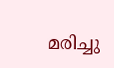മരിച്ചു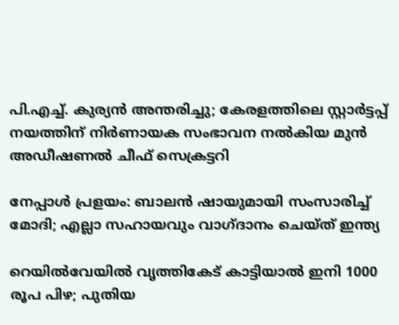പി.എച്ച്. കുര്യന്‍ അന്തരിച്ചു; കേരളത്തിലെ സ്റ്റാര്‍ട്ടപ്പ് നയത്തിന് നിര്‍ണായക സംഭാവന നല്‍കിയ മുന്‍ അഡീഷണല്‍ ചീഫ് സെക്രട്ടറി

നേപ്പാള്‍ പ്രളയം: ബാലന്‍ ഷായുമായി സംസാരിച്ച് മോദി; എല്ലാ സഹായവും വാഗ്ദാനം ചെയ്ത് ഇന്ത്യ

റെയില്‍വേയില്‍ വൃത്തികേട് കാട്ടിയാല്‍ ഇനി 1000 രൂപ പിഴ; പുതിയ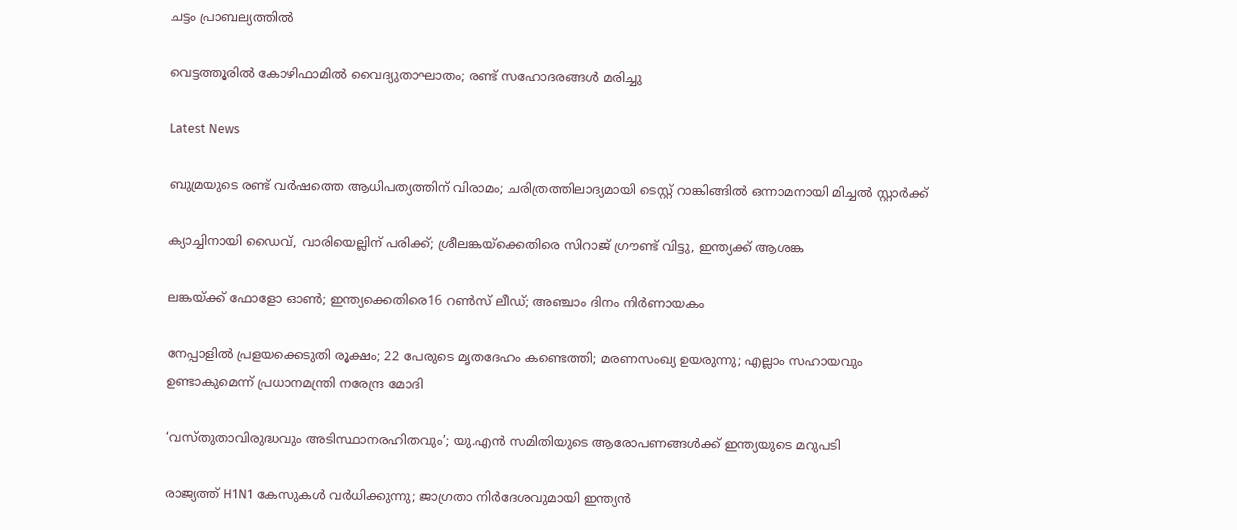ചട്ടം പ്രാബല്യത്തില്‍

വെട്ടത്തൂരില്‍ കോഴിഫാമില്‍ വൈദ്യുതാഘാതം; രണ്ട് സഹോദരങ്ങള്‍ മരിച്ചു

Latest News

ബുമ്രയുടെ രണ്ട് വര്‍ഷത്തെ ആധിപത്യത്തിന് വിരാമം; ചരിത്രത്തിലാദ്യമായി ടെസ്റ്റ് റാങ്കിങ്ങില്‍ ഒന്നാമനായി മിച്ചല്‍ സ്റ്റാര്‍ക്ക്

ക്യാച്ചിനായി ഡൈവ്, വാരിയെല്ലിന് പരിക്ക്; ശ്രീലങ്കയ്‌ക്കെതിരെ സിറാജ് ഗ്രൗണ്ട് വിട്ടു, ഇന്ത്യക്ക് ആശങ്ക

ലങ്കയ്‌ക്ക് ഫോളോ ഓണ്‍; ഇന്ത്യക്കെതിരെ16 റണ്‍സ് ലീഡ്; അഞ്ചാം ദിനം നിര്‍ണായകം

നേപ്പാളില്‍ പ്രളയക്കെടുതി രൂക്ഷം; 22 പേരുടെ മൃതദേഹം കണ്ടെത്തി; മരണസംഖ്യ ഉയരുന്നു; എല്ലാം സഹായവും ഉണ്ടാകുമെന്ന് പ്രധാനമന്ത്രി നരേന്ദ്ര മോദി

‘വസ്തുതാവിരുദ്ധവും അടിസ്ഥാനരഹിതവും’; യു.എന്‍ സമിതിയുടെ ആരോപണങ്ങള്‍ക്ക് ഇന്ത്യയുടെ മറുപടി

രാജ്യത്ത് H1N1 കേസുകള്‍ വര്‍ധിക്കുന്നു; ജാഗ്രതാ നിര്‍ദേശവുമായി ഇന്ത്യന്‍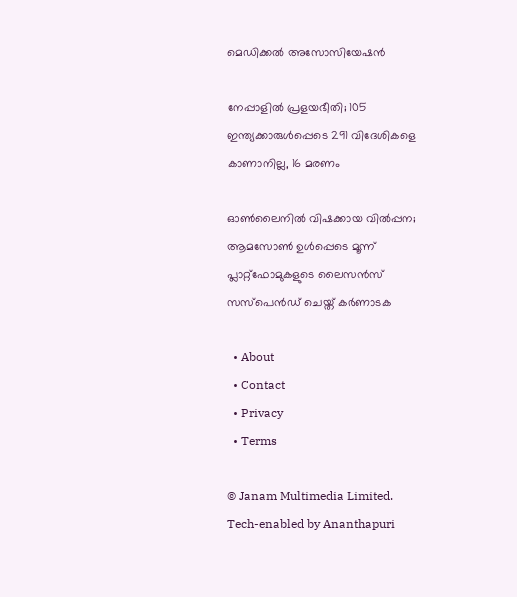മെഡിക്കല്‍ അസോസിയേഷന്‍

നേപ്പാളില്‍ പ്രളയഭീതി; 105 ഇന്ത്യക്കാരുള്‍പ്പെടെ 291 വിദേശികളെ കാണാനില്ല, 16 മരണം

ഓണ്‍ലൈനില്‍ വിഷക്കായ വില്‍പ്പന; ആമസോണ്‍ ഉള്‍പ്പെടെ മൂന്ന് പ്ലാറ്റ്ഫോമുകളുടെ ലൈസന്‍സ് സസ്‌പെന്‍ഡ് ചെയ്ത് കര്‍ണാടക

  • About
  • Contact
  • Privacy
  • Terms

© Janam Multimedia Limited.
Tech-enabled by Ananthapuri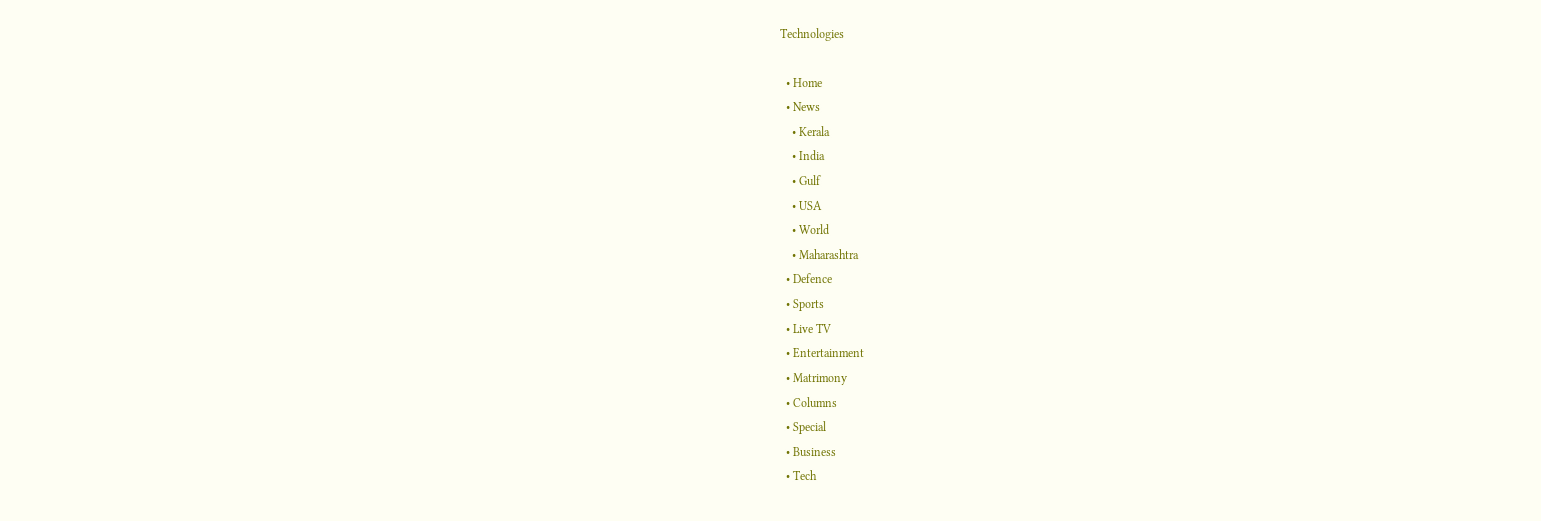Technologies

  • Home
  • News
    • Kerala
    • India
    • Gulf
    • USA
    • World
    • Maharashtra
  • Defence
  • Sports
  • Live TV
  • Entertainment
  • Matrimony
  • Columns
  • Special
  • Business
  • Tech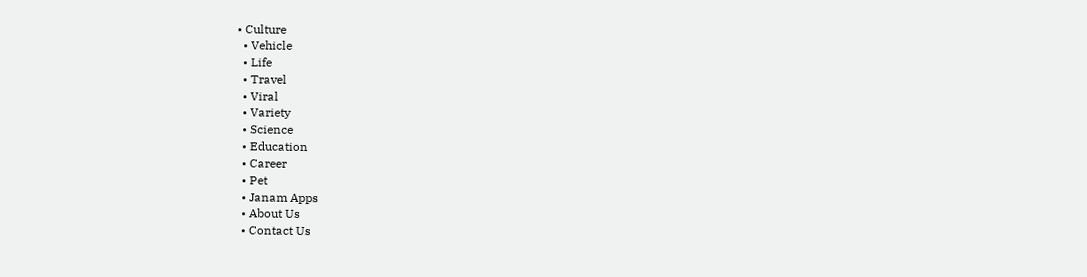• Culture
  • Vehicle
  • Life
  • Travel
  • Viral
  • Variety
  • Science
  • Education
  • Career
  • Pet
  • Janam Apps
  • About Us
  • Contact Us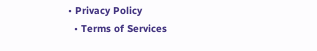• Privacy Policy
  • Terms of Services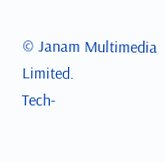© Janam Multimedia Limited.
Tech-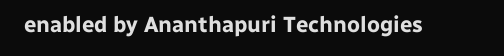enabled by Ananthapuri Technologies